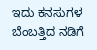ಇದು ಕನಸುಗಳ ಬೆಂಬತ್ತಿದ ನಡಿಗೆ‍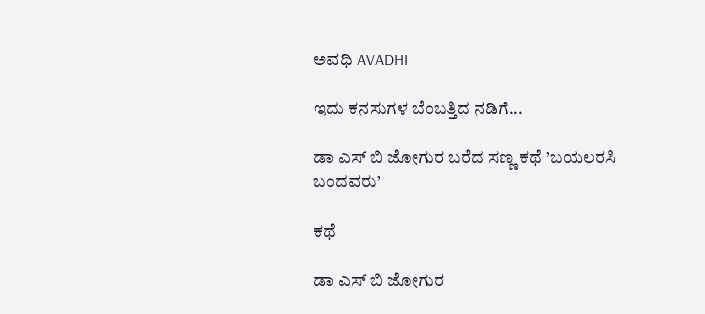ಅವಧಿ AVADHI

ಇದು ಕನಸುಗಳ ಬೆಂಬತ್ತಿದ ನಡಿಗೆ...

ಡಾ ಎಸ್ ಬಿ ಜೋಗುರ ಬರೆದ ಸಣ್ಣ ಕಥೆ ’ಬಯಲರಸಿ ಬಂದವರು’

ಕಥೆ

ಡಾ ಎಸ್ ಬಿ ಜೋಗುರ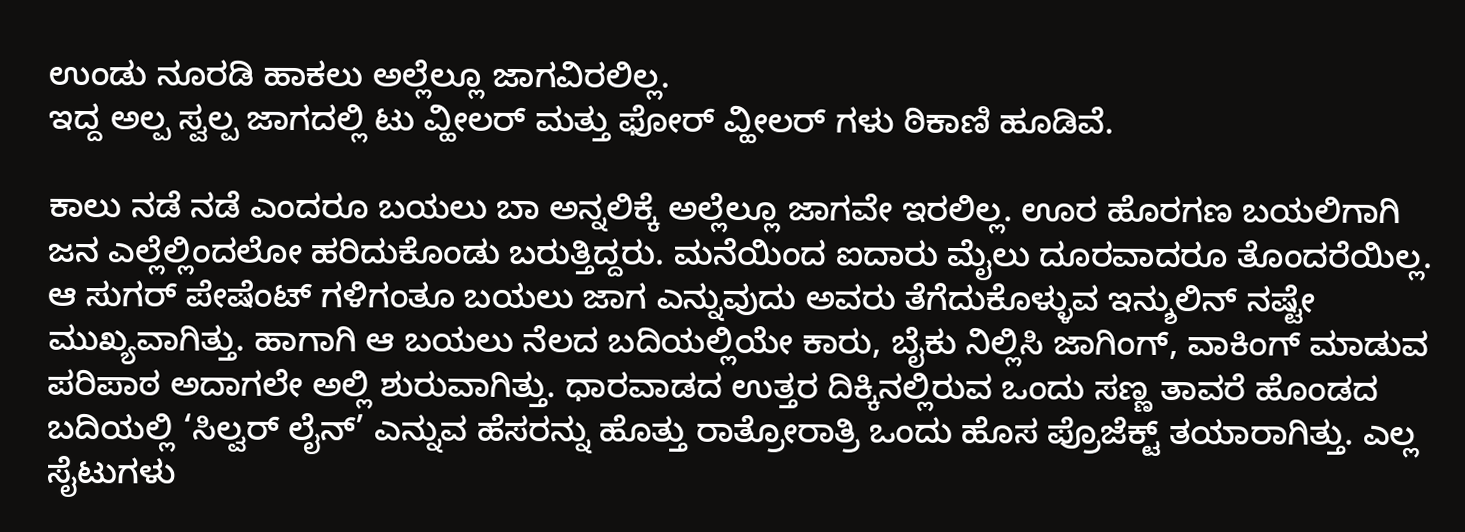ಉಂಡು ನೂರಡಿ ಹಾಕಲು ಅಲ್ಲೆಲ್ಲೂ ಜಾಗವಿರಲಿಲ್ಲ.
ಇದ್ದ ಅಲ್ಪ ಸ್ವಲ್ಪ ಜಾಗದಲ್ಲಿ ಟು ವ್ಹೀಲರ್ ಮತ್ತು ಫೋರ್ ವ್ಹೀಲರ್ ಗಳು ಠಿಕಾಣಿ ಹೂಡಿವೆ.

ಕಾಲು ನಡೆ ನಡೆ ಎಂದರೂ ಬಯಲು ಬಾ ಅನ್ನಲಿಕ್ಕೆ ಅಲ್ಲೆಲ್ಲೂ ಜಾಗವೇ ಇರಲಿಲ್ಲ. ಊರ ಹೊರಗಣ ಬಯಲಿಗಾಗಿ ಜನ ಎಲ್ಲೆಲ್ಲಿಂದಲೋ ಹರಿದುಕೊಂಡು ಬರುತ್ತಿದ್ದರು. ಮನೆಯಿಂದ ಐದಾರು ಮೈಲು ದೂರವಾದರೂ ತೊಂದರೆಯಿಲ್ಲ. ಆ ಸುಗರ್ ಪೇಷೆಂಟ್ ಗಳಿಗಂತೂ ಬಯಲು ಜಾಗ ಎನ್ನುವುದು ಅವರು ತೆಗೆದುಕೊಳ್ಳುವ ಇನ್ಶುಲಿನ್ ನಷ್ಟೇ ಮುಖ್ಯವಾಗಿತ್ತು. ಹಾಗಾಗಿ ಆ ಬಯಲು ನೆಲದ ಬದಿಯಲ್ಲಿಯೇ ಕಾರು, ಬೈಕು ನಿಲ್ಲಿಸಿ ಜಾಗಿಂಗ್, ವಾಕಿಂಗ್ ಮಾಡುವ ಪರಿಪಾಠ ಅದಾಗಲೇ ಅಲ್ಲಿ ಶುರುವಾಗಿತ್ತು. ಧಾರವಾಡದ ಉತ್ತರ ದಿಕ್ಕಿನಲ್ಲಿರುವ ಒಂದು ಸಣ್ಣ ತಾವರೆ ಹೊಂಡದ ಬದಿಯಲ್ಲಿ ‘ಸಿಲ್ವರ್ ಲೈನ್’ ಎನ್ನುವ ಹೆಸರನ್ನು ಹೊತ್ತು ರಾತ್ರೋರಾತ್ರಿ ಒಂದು ಹೊಸ ಪ್ರೊಜೆಕ್ಟ್ ತಯಾರಾಗಿತ್ತು. ಎಲ್ಲ ಸೈಟುಗಳು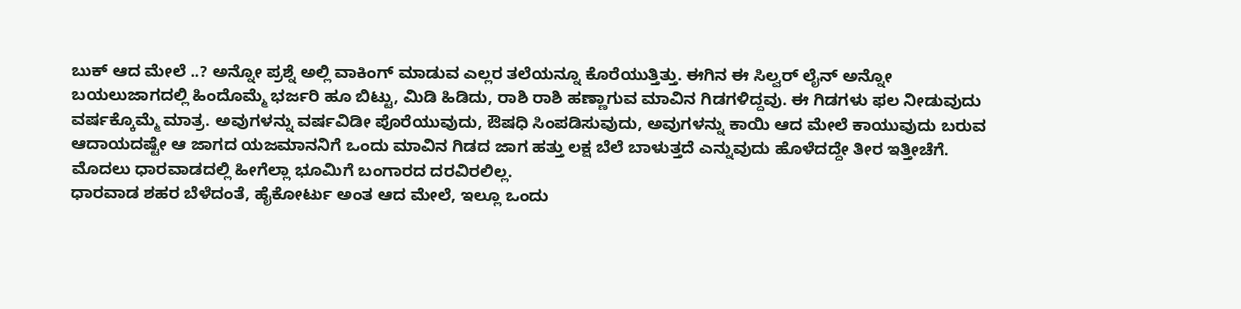ಬುಕ್ ಆದ ಮೇಲೆ ..? ಅನ್ನೋ ಪ್ರಶ್ನೆ ಅಲ್ಲಿ ವಾಕಿಂಗ್ ಮಾಡುವ ಎಲ್ಲರ ತಲೆಯನ್ನೂ ಕೊರೆಯುತ್ತಿತ್ತು. ಈಗಿನ ಈ ಸಿಲ್ವರ್ ಲೈನ್ ಅನ್ನೋ ಬಯಲುಜಾಗದಲ್ಲಿ ಹಿಂದೊಮ್ಮೆ ಭರ್ಜರಿ ಹೂ ಬಿಟ್ಟು, ಮಿಡಿ ಹಿಡಿದು, ರಾಶಿ ರಾಶಿ ಹಣ್ಣಾಗುವ ಮಾವಿನ ಗಿಡಗಳಿದ್ದವು. ಈ ಗಿಡಗಳು ಫಲ ನೀಡುವುದು ವರ್ಷಕ್ಕೊಮ್ಮೆ ಮಾತ್ರ. ಅವುಗಳನ್ನು ವರ್ಷವಿಡೀ ಪೊರೆಯುವುದು, ಔಷಧಿ ಸಿಂಪಡಿಸುವುದು, ಅವುಗಳನ್ನು ಕಾಯಿ ಆದ ಮೇಲೆ ಕಾಯುವುದು ಬರುವ ಆದಾಯದಷ್ಟೇ ಆ ಜಾಗದ ಯಜಮಾನನಿಗೆ ಒಂದು ಮಾವಿನ ಗಿಡದ ಜಾಗ ಹತ್ತು ಲಕ್ಷ ಬೆಲೆ ಬಾಳುತ್ತದೆ ಎನ್ನುವುದು ಹೊಳೆದದ್ದೇ ತೀರ ಇತ್ತೀಚೆಗೆ. ಮೊದಲು ಧಾರವಾಡದಲ್ಲಿ ಹೀಗೆಲ್ಲಾ ಭೂಮಿಗೆ ಬಂಗಾರದ ದರವಿರಲಿಲ್ಲ.
ಧಾರವಾಡ ಶಹರ ಬೆಳೆದಂತೆ, ಹೈಕೋರ್ಟು ಅಂತ ಆದ ಮೇಲೆ, ಇಲ್ಲೂ ಒಂದು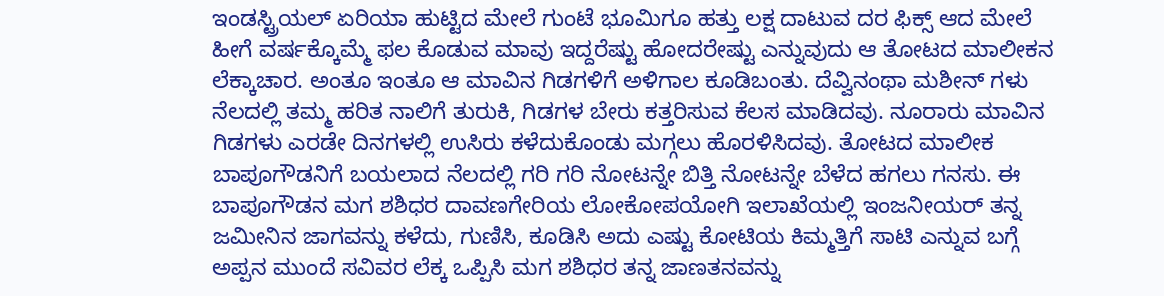ಇಂಡಸ್ಟ್ರಿಯಲ್ ಏರಿಯಾ ಹುಟ್ಟಿದ ಮೇಲೆ ಗುಂಟೆ ಭೂಮಿಗೂ ಹತ್ತು ಲಕ್ಷ ದಾಟುವ ದರ ಫಿಕ್ಸ್ ಆದ ಮೇಲೆ ಹೀಗೆ ವರ್ಷಕ್ಕೊಮ್ಮೆ ಫಲ ಕೊಡುವ ಮಾವು ಇದ್ದರೆಷ್ಟು ಹೋದರೇಷ್ಟು ಎನ್ನುವುದು ಆ ತೋಟದ ಮಾಲೀಕನ ಲೆಕ್ಕಾಚಾರ. ಅಂತೂ ಇಂತೂ ಆ ಮಾವಿನ ಗಿಡಗಳಿಗೆ ಅಳಿಗಾಲ ಕೂಡಿಬಂತು. ದೆವ್ವಿನಂಥಾ ಮಶೀನ್ ಗಳು ನೆಲದಲ್ಲಿ ತಮ್ಮ ಹರಿತ ನಾಲಿಗೆ ತುರುಕಿ, ಗಿಡಗಳ ಬೇರು ಕತ್ತರಿಸುವ ಕೆಲಸ ಮಾಡಿದವು. ನೂರಾರು ಮಾವಿನ ಗಿಡಗಳು ಎರಡೇ ದಿನಗಳಲ್ಲಿ ಉಸಿರು ಕಳೆದುಕೊಂಡು ಮಗ್ಗಲು ಹೊರಳಿಸಿದವು. ತೋಟದ ಮಾಲೀಕ ಬಾಪೂಗೌಡನಿಗೆ ಬಯಲಾದ ನೆಲದಲ್ಲಿ ಗರಿ ಗರಿ ನೋಟನ್ನೇ ಬಿತ್ತಿ ನೋಟನ್ನೇ ಬೆಳೆದ ಹಗಲು ಗನಸು. ಈ ಬಾಪೂಗೌಡನ ಮಗ ಶಶಿಧರ ದಾವಣಗೇರಿಯ ಲೋಕೋಪಯೋಗಿ ಇಲಾಖೆಯಲ್ಲಿ ಇಂಜನೀಯರ್ ತನ್ನ ಜಮೀನಿನ ಜಾಗವನ್ನು ಕಳೆದು, ಗುಣಿಸಿ, ಕೂಡಿಸಿ ಅದು ಎಷ್ಟು ಕೋಟಿಯ ಕಿಮ್ಮತ್ತಿಗೆ ಸಾಟಿ ಎನ್ನುವ ಬಗ್ಗೆ ಅಪ್ಪನ ಮುಂದೆ ಸವಿವರ ಲೆಕ್ಕ ಒಪ್ಪಿಸಿ ಮಗ ಶಶಿಧರ ತನ್ನ ಜಾಣತನವನ್ನು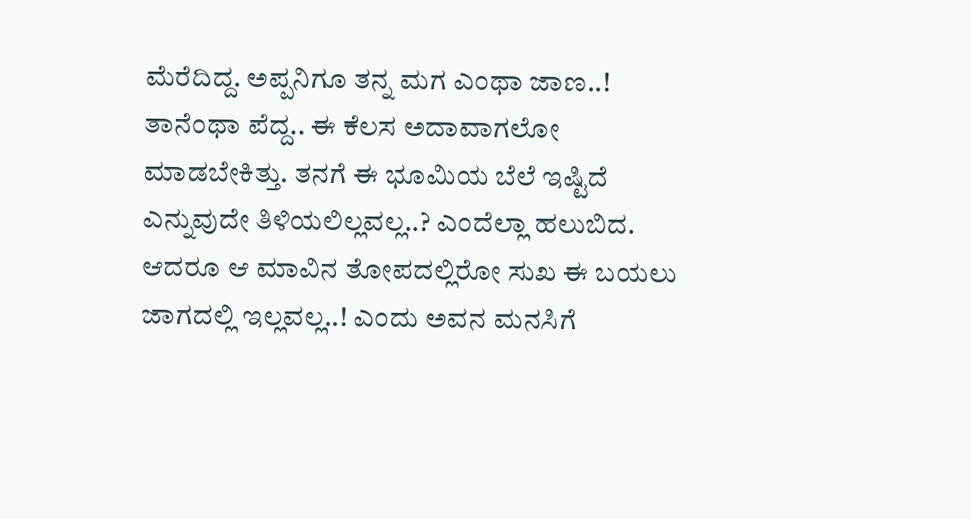ಮೆರೆದಿದ್ದ. ಅಪ್ಪನಿಗೂ ತನ್ನ ಮಗ ಎಂಥಾ ಜಾಣ..! ತಾನೆಂಥಾ ಪೆದ್ದ.. ಈ ಕೆಲಸ ಅದಾವಾಗಲೋ ಮಾಡಬೇಕಿತ್ತು. ತನಗೆ ಈ ಭೂಮಿಯ ಬೆಲೆ ಇಷ್ಟಿದೆ ಎನ್ನುವುದೇ ತಿಳಿಯಲಿಲ್ಲವಲ್ಲ..? ಎಂದೆಲ್ಲಾ ಹಲುಬಿದ. ಆದರೂ ಆ ಮಾವಿನ ತೋಪದಲ್ಲಿರೋ ಸುಖ ಈ ಬಯಲು ಜಾಗದಲ್ಲಿ ಇಲ್ಲವಲ್ಲ..! ಎಂದು ಅವನ ಮನಸಿಗೆ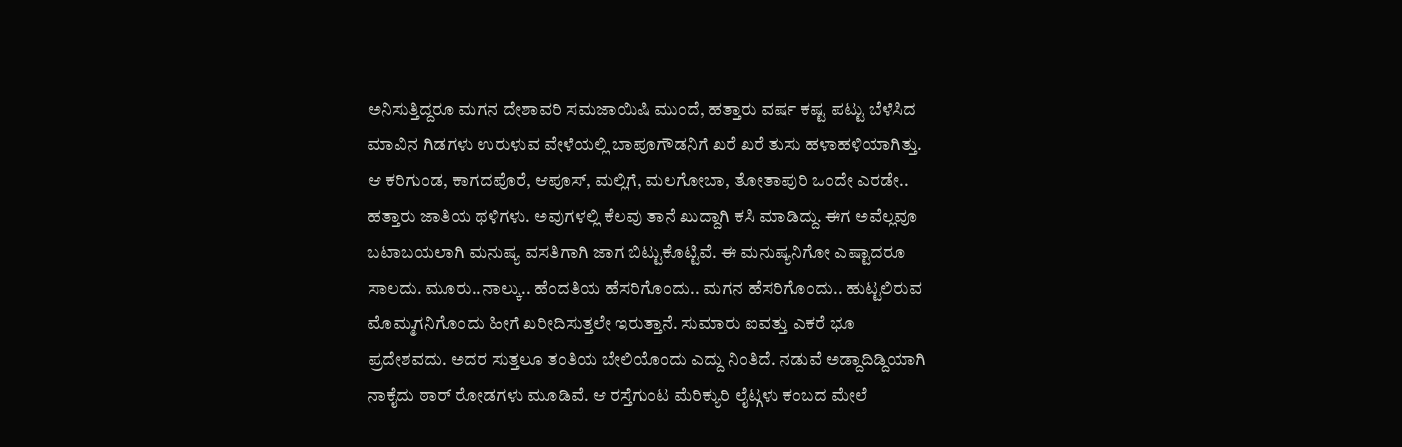ಅನಿಸುತ್ತಿದ್ದರೂ ಮಗನ ದೇಶಾವರಿ ಸಮಜಾಯಿಷಿ ಮುಂದೆ, ಹತ್ತಾರು ವರ್ಷ ಕಷ್ಟ ಪಟ್ಟು ಬೆಳೆಸಿದ ಮಾವಿನ ಗಿಡಗಳು ಉರುಳುವ ವೇಳೆಯಲ್ಲಿ ಬಾಪೂಗೌಡನಿಗೆ ಖರೆ ಖರೆ ತುಸು ಹಳಾಹಳಿಯಾಗಿತ್ತು.
ಆ ಕರಿಗುಂಡ, ಕಾಗದಪೊರೆ, ಆಪೂಸ್, ಮಲ್ಲಿಗೆ, ಮಲಗೋಬಾ, ತೋತಾಪುರಿ ಒಂದೇ ಎರಡೇ.. ಹತ್ತಾರು ಜಾತಿಯ ಥಳಿಗಳು. ಅವುಗಳಲ್ಲಿ ಕೆಲವು ತಾನೆ ಖುದ್ದಾಗಿ ಕಸಿ ಮಾಡಿದ್ದು. ಈಗ ಅವೆಲ್ಲವೂ ಬಟಾಬಯಲಾಗಿ ಮನುಷ್ಯ ವಸತಿಗಾಗಿ ಜಾಗ ಬಿಟ್ಟುಕೊಟ್ಟಿವೆ. ಈ ಮನುಷ್ಯನಿಗೋ ಎಷ್ಟಾದರೂ ಸಾಲದು. ಮೂರು..ನಾಲ್ಕು.. ಹೆಂದತಿಯ ಹೆಸರಿಗೊಂದು.. ಮಗನ ಹೆಸರಿಗೊಂದು.. ಹುಟ್ಟಲಿರುವ ಮೊಮ್ಮಗನಿಗೊಂದು ಹೀಗೆ ಖರೀದಿಸುತ್ತಲೇ ಇರುತ್ತಾನೆ. ಸುಮಾರು ಐವತ್ತು ಎಕರೆ ಭೂ ಪ್ರದೇಶವದು. ಅದರ ಸುತ್ತಲೂ ತಂತಿಯ ಬೇಲಿಯೊಂದು ಎದ್ದು ನಿಂತಿದೆ. ನಡುವೆ ಅಡ್ದಾದಿಡ್ದಿಯಾಗಿ ನಾಕೈದು ಠಾರ್ ರೋಡಗಳು ಮೂಡಿವೆ. ಆ ರಸ್ತೆಗುಂಟ ಮೆರಿಕ್ಯುರಿ ಲೈಟ್ಗಳು ಕಂಬದ ಮೇಲೆ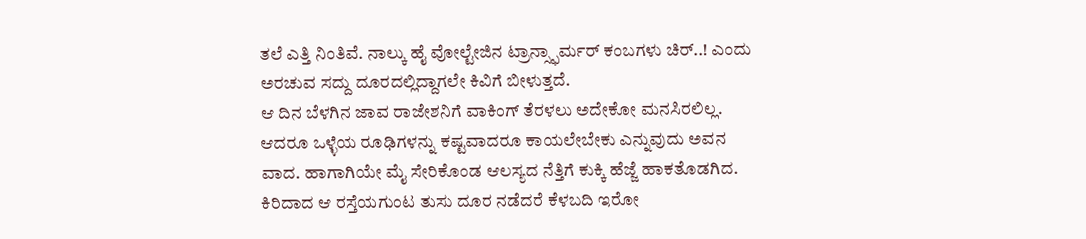ತಲೆ ಎತ್ತಿ ನಿಂತಿವೆ. ನಾಲ್ಕು ಹೈ ವೋಲ್ಟೇಜಿನ ಟ್ರಾನ್ಸ್ಫಾರ್ಮರ್ ಕಂಬಗಳು ಚಿರ್..! ಎಂದು ಅರಚುವ ಸದ್ದು ದೂರದಲ್ಲಿದ್ದಾಗಲೇ ಕಿವಿಗೆ ಬೀಳುತ್ತದೆ.
ಆ ದಿನ ಬೆಳಗಿನ ಜಾವ ರಾಜೇಶನಿಗೆ ವಾಕಿಂಗ್ ತೆರಳಲು ಅದೇಕೋ ಮನಸಿರಲಿಲ್ಲ. ಆದರೂ ಒಳ್ಳೆಯ ರೂಢಿಗಳನ್ನು ಕಷ್ಟವಾದರೂ ಕಾಯಲೇಬೇಕು ಎನ್ನುವುದು ಅವನ ವಾದ. ಹಾಗಾಗಿಯೇ ಮೈ ಸೇರಿಕೊಂಡ ಆಲಸ್ಯದ ನೆತ್ತಿಗೆ ಕುಕ್ಕಿ ಹೆಜ್ಜೆ ಹಾಕತೊಡಗಿದ. ಕಿರಿದಾದ ಆ ರಸ್ತೆಯಗುಂಟ ತುಸು ದೂರ ನಡೆದರೆ ಕೆಳಬದಿ ಇರೋ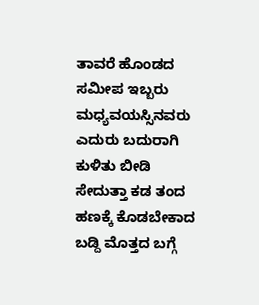ತಾವರೆ ಹೊಂಡದ ಸಮೀಪ ಇಬ್ಬರು ಮಧ್ಯವಯಸ್ಸಿನವರು ಎದುರು ಬದುರಾಗಿ ಕುಳಿತು ಬೀಡಿ ಸೇದುತ್ತಾ ಕಡ ತಂದ ಹಣಕ್ಕೆ ಕೊಡಬೇಕಾದ ಬಡ್ದಿ ಮೊತ್ತದ ಬಗ್ಗೆ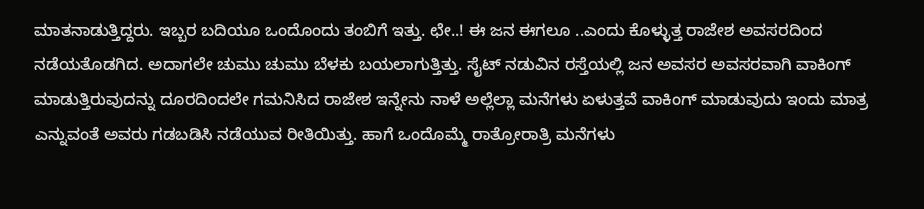ಮಾತನಾಡುತ್ತಿದ್ದರು. ಇಬ್ಬರ ಬದಿಯೂ ಒಂದೊಂದು ತಂಬಿಗೆ ಇತ್ತು. ಛೇ..! ಈ ಜನ ಈಗಲೂ ..ಎಂದು ಕೊಳ್ಳುತ್ತ ರಾಜೇಶ ಅವಸರದಿಂದ ನಡೆಯತೊಡಗಿದ. ಅದಾಗಲೇ ಚುಮು ಚುಮು ಬೆಳಕು ಬಯಲಾಗುತ್ತಿತ್ತು. ಸೈಟ್ ನಡುವಿನ ರಸ್ತೆಯಲ್ಲಿ ಜನ ಅವಸರ ಅವಸರವಾಗಿ ವಾಕಿಂಗ್ ಮಾಡುತ್ತಿರುವುದನ್ನು ದೂರದಿಂದಲೇ ಗಮನಿಸಿದ ರಾಜೇಶ ಇನ್ನೇನು ನಾಳೆ ಅಲ್ಲೆಲ್ಲಾ ಮನೆಗಳು ಏಳುತ್ತವೆ ವಾಕಿಂಗ್ ಮಾಡುವುದು ಇಂದು ಮಾತ್ರ ಎನ್ನುವಂತೆ ಅವರು ಗಡಬಡಿಸಿ ನಡೆಯುವ ರೀತಿಯಿತ್ತು. ಹಾಗೆ ಒಂದೊಮ್ಮೆ ರಾತ್ರೋರಾತ್ರಿ ಮನೆಗಳು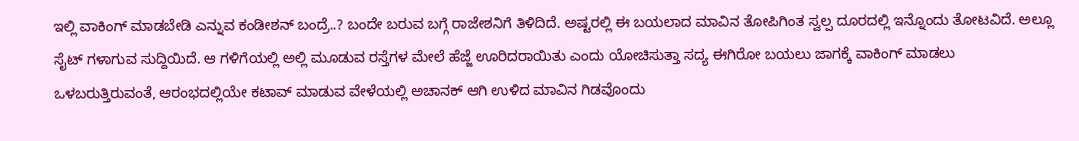ಇಲ್ಲಿ ವಾಕಿಂಗ್ ಮಾಡಬೇಡಿ ಎನ್ನುವ ಕಂಡೀಶನ್ ಬಂದ್ರೆ..? ಬಂದೇ ಬರುವ ಬಗ್ಗೆ ರಾಜೇಶನಿಗೆ ತಿಳಿದಿದೆ. ಅಷ್ಟರಲ್ಲಿ ಈ ಬಯಲಾದ ಮಾವಿನ ತೋಪಿಗಿಂತ ಸ್ವಲ್ಪ ದೂರದಲ್ಲಿ ಇನ್ನೊಂದು ತೋಟವಿದೆ. ಅಲ್ಲೂ ಸೈಟ್ ಗಳಾಗುವ ಸುದ್ದಿಯಿದೆ. ಆ ಗಳಿಗೆಯಲ್ಲಿ ಅಲ್ಲಿ ಮೂಡುವ ರಸ್ತೆಗಳ ಮೇಲೆ ಹೆಜ್ಜೆ ಊರಿದರಾಯಿತು ಎಂದು ಯೋಚಿಸುತ್ತಾ ಸದ್ಯ ಈಗಿರೋ ಬಯಲು ಜಾಗಕ್ಕೆ ವಾಕಿಂಗ್ ಮಾಡಲು ಒಳಬರುತ್ತಿರುವಂತೆ, ಆರಂಭದಲ್ಲಿಯೇ ಕಟಾವ್ ಮಾಡುವ ವೇಳೆಯಲ್ಲಿ ಅಚಾನಕ್ ಆಗಿ ಉಳಿದ ಮಾವಿನ ಗಿಡವೊಂದು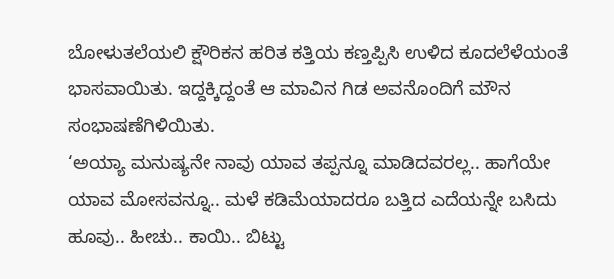ಬೋಳುತಲೆಯಲಿ ಕ್ಷೌರಿಕನ ಹರಿತ ಕತ್ತಿಯ ಕಣ್ತಪ್ಪಿಸಿ ಉಳಿದ ಕೂದಲೆಳೆಯಂತೆ ಭಾಸವಾಯಿತು. ಇದ್ದಕ್ಕಿದ್ದಂತೆ ಆ ಮಾವಿನ ಗಿಡ ಅವನೊಂದಿಗೆ ಮೌನ ಸಂಭಾಷಣೆಗಿಳಿಯಿತು.
‘ಅಯ್ಯಾ ಮನುಷ್ಯನೇ ನಾವು ಯಾವ ತಪ್ಪನ್ನೂ ಮಾಡಿದವರಲ್ಲ.. ಹಾಗೆಯೇ ಯಾವ ಮೋಸವನ್ನೂ.. ಮಳೆ ಕಡಿಮೆಯಾದರೂ ಬತ್ತಿದ ಎದೆಯನ್ನೇ ಬಸಿದು ಹೂವು.. ಹೀಚು.. ಕಾಯಿ.. ಬಿಟ್ಟು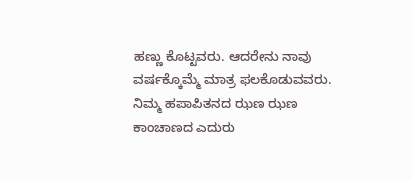ಹಣ್ಣು ಕೊಟ್ಟವರು. ಆದರೇನು ನಾವು ವರ್ಷಕ್ಕೊಮ್ಮೆ ಮಾತ್ರ ಫಲಕೊಡುವವರು. ನಿಮ್ಮ ಹಪಾಪಿತನದ ಝಣ ಝಣ ಕಾಂಚಾಣದ ಎದುರು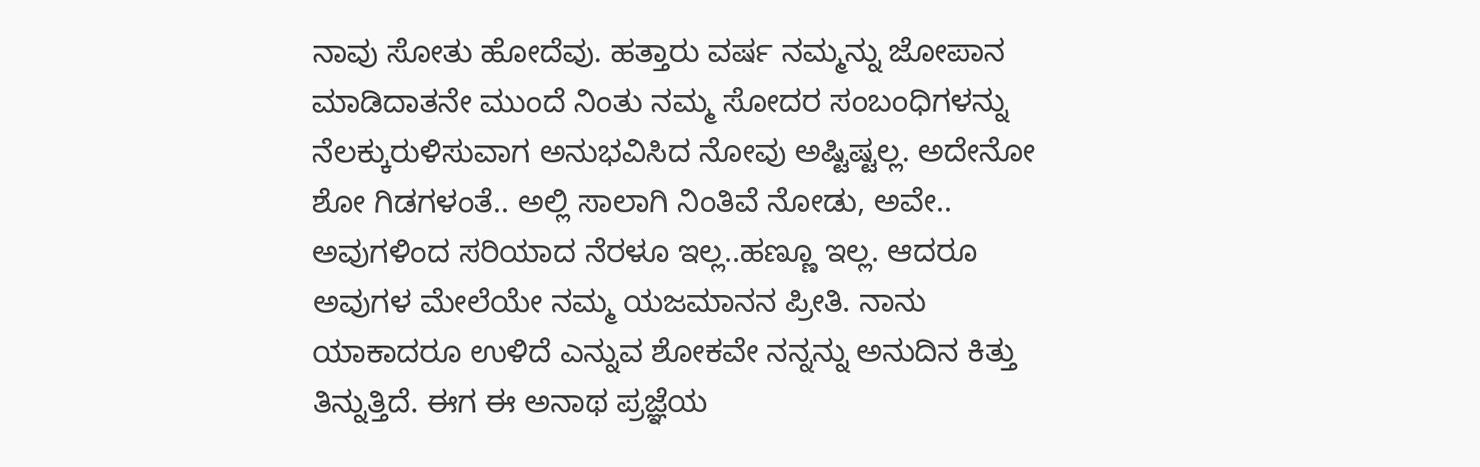ನಾವು ಸೋತು ಹೋದೆವು. ಹತ್ತಾರು ವರ್ಷ ನಮ್ಮನ್ನು ಜೋಪಾನ ಮಾಡಿದಾತನೇ ಮುಂದೆ ನಿಂತು ನಮ್ಮ ಸೋದರ ಸಂಬಂಧಿಗಳನ್ನು ನೆಲಕ್ಕುರುಳಿಸುವಾಗ ಅನುಭವಿಸಿದ ನೋವು ಅಷ್ಟಿಷ್ಟಲ್ಲ. ಅದೇನೋ ಶೋ ಗಿಡಗಳಂತೆ.. ಅಲ್ಲಿ ಸಾಲಾಗಿ ನಿಂತಿವೆ ನೋಡು, ಅವೇ.. ಅವುಗಳಿಂದ ಸರಿಯಾದ ನೆರಳೂ ಇಲ್ಲ..ಹಣ್ಣೂ ಇಲ್ಲ. ಆದರೂ ಅವುಗಳ ಮೇಲೆಯೇ ನಮ್ಮ ಯಜಮಾನನ ಪ್ರೀತಿ. ನಾನು ಯಾಕಾದರೂ ಉಳಿದೆ ಎನ್ನುವ ಶೋಕವೇ ನನ್ನನ್ನು ಅನುದಿನ ಕಿತ್ತು ತಿನ್ನುತ್ತಿದೆ. ಈಗ ಈ ಅನಾಥ ಪ್ರಜ್ಞೆಯ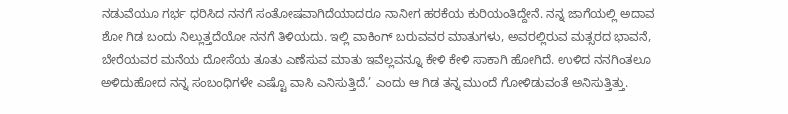ನಡುವೆಯೂ ಗರ್ಭ ಧರಿಸಿದ ನನಗೆ ಸಂತೋಷವಾಗಿದೆಯಾದರೂ ನಾನೀಗ ಹರಕೆಯ ಕುರಿಯಂತಿದ್ದೇನೆ. ನನ್ನ ಜಾಗೆಯಲ್ಲಿ ಅದಾವ ಶೋ ಗಿಡ ಬಂದು ನಿಲ್ಲುತ್ತದೆಯೋ ನನಗೆ ತಿಳಿಯದು. ಇಲ್ಲಿ ವಾಕಿಂಗ್ ಬರುವವರ ಮಾತುಗಳು, ಅವರಲ್ಲಿರುವ ಮತ್ಸರದ ಭಾವನೆ, ಬೇರೆಯವರ ಮನೆಯ ದೋಸೆಯ ತೂತು ಎಣೆಸುವ ಮಾತು ಇವೆಲ್ಲವನ್ನೂ ಕೇಳಿ ಕೇಳಿ ಸಾಕಾಗಿ ಹೋಗಿದೆ. ಉಳಿದ ನನಗಿಂತಲೂ ಅಳಿದುಹೋದ ನನ್ನ ಸಂಬಂಧಿಗಳೇ ಎಷ್ಟೊ ವಾಸಿ ಎನಿಸುತ್ತಿದೆ.’ ಎಂದು ಆ ಗಿಡ ತನ್ನ ಮುಂದೆ ಗೋಳಿಡುವಂತೆ ಅನಿಸುತ್ತಿತ್ತು.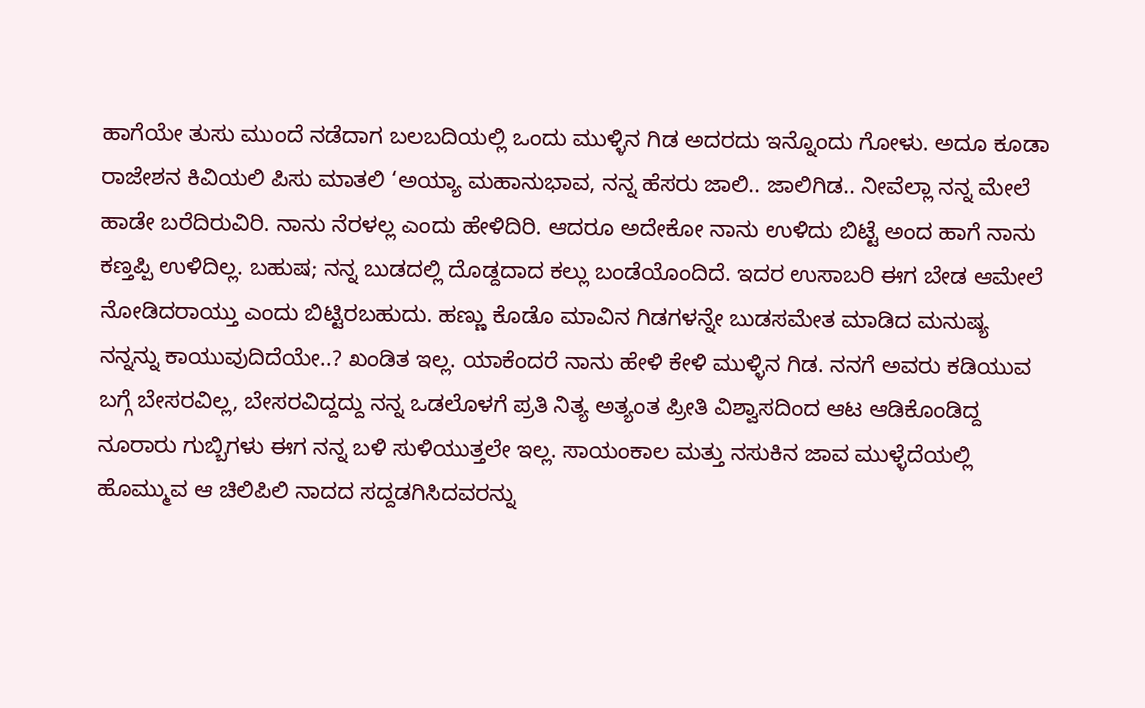ಹಾಗೆಯೇ ತುಸು ಮುಂದೆ ನಡೆದಾಗ ಬಲಬದಿಯಲ್ಲಿ ಒಂದು ಮುಳ್ಳಿನ ಗಿಡ ಅದರದು ಇನ್ನೊಂದು ಗೋಳು. ಅದೂ ಕೂಡಾ ರಾಜೇಶನ ಕಿವಿಯಲಿ ಪಿಸು ಮಾತಲಿ ‘ಅಯ್ಯಾ ಮಹಾನುಭಾವ, ನನ್ನ ಹೆಸರು ಜಾಲಿ.. ಜಾಲಿಗಿಡ.. ನೀವೆಲ್ಲಾ ನನ್ನ ಮೇಲೆ ಹಾಡೇ ಬರೆದಿರುವಿರಿ. ನಾನು ನೆರಳಲ್ಲ ಎಂದು ಹೇಳಿದಿರಿ. ಆದರೂ ಅದೇಕೋ ನಾನು ಉಳಿದು ಬಿಟ್ಟೆ ಅಂದ ಹಾಗೆ ನಾನು ಕಣ್ತಪ್ಪಿ ಉಳಿದಿಲ್ಲ. ಬಹುಷ; ನನ್ನ ಬುಡದಲ್ಲಿ ದೊಡ್ದದಾದ ಕಲ್ಲು ಬಂಡೆಯೊಂದಿದೆ. ಇದರ ಉಸಾಬರಿ ಈಗ ಬೇಡ ಆಮೇಲೆ ನೋಡಿದರಾಯ್ತು ಎಂದು ಬಿಟ್ಟಿರಬಹುದು. ಹಣ್ಣು ಕೊಡೊ ಮಾವಿನ ಗಿಡಗಳನ್ನೇ ಬುಡಸಮೇತ ಮಾಡಿದ ಮನುಷ್ಯ ನನ್ನನ್ನು ಕಾಯುವುದಿದೆಯೇ..? ಖಂಡಿತ ಇಲ್ಲ. ಯಾಕೆಂದರೆ ನಾನು ಹೇಳಿ ಕೇಳಿ ಮುಳ್ಳಿನ ಗಿಡ. ನನಗೆ ಅವರು ಕಡಿಯುವ ಬಗ್ಗೆ ಬೇಸರವಿಲ್ಲ, ಬೇಸರವಿದ್ದದ್ದು ನನ್ನ ಒಡಲೊಳಗೆ ಪ್ರತಿ ನಿತ್ಯ ಅತ್ಯಂತ ಪ್ರೀತಿ ವಿಶ್ವಾಸದಿಂದ ಆಟ ಆಡಿಕೊಂಡಿದ್ದ ನೂರಾರು ಗುಬ್ಬಿಗಳು ಈಗ ನನ್ನ ಬಳಿ ಸುಳಿಯುತ್ತಲೇ ಇಲ್ಲ. ಸಾಯಂಕಾಲ ಮತ್ತು ನಸುಕಿನ ಜಾವ ಮುಳ್ಳೆದೆಯಲ್ಲಿ ಹೊಮ್ಮುವ ಆ ಚಿಲಿಪಿಲಿ ನಾದದ ಸದ್ದಡಗಿಸಿದವರನ್ನು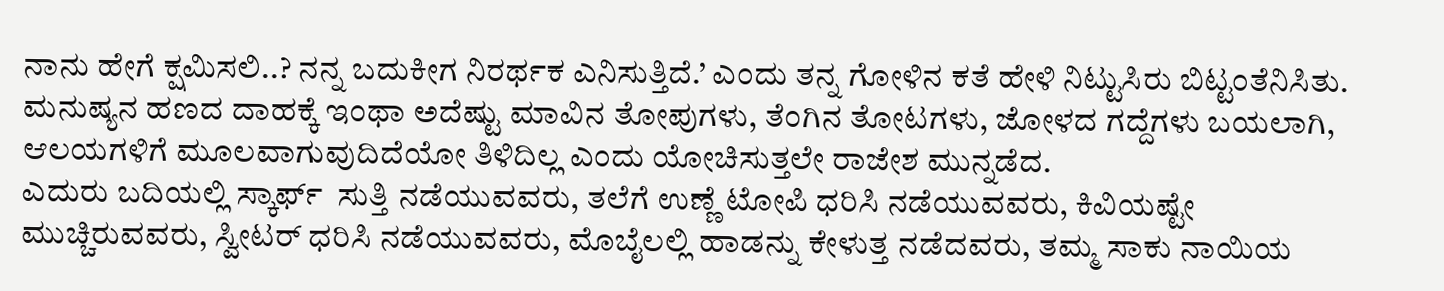ನಾನು ಹೇಗೆ ಕ್ಷಮಿಸಲಿ..? ನನ್ನ ಬದುಕೀಗ ನಿರರ್ಥಕ ಎನಿಸುತ್ತಿದೆ.’ ಎಂದು ತನ್ನ ಗೋಳಿನ ಕತೆ ಹೇಳಿ ನಿಟ್ಟುಸಿರು ಬಿಟ್ಟಂತೆನಿಸಿತು. ಮನುಷ್ಯನ ಹಣದ ದಾಹಕ್ಕೆ ಇಂಥಾ ಅದೆಷ್ಟು ಮಾವಿನ ತೋಪುಗಳು, ತೆಂಗಿನ ತೋಟಗಳು, ಜೋಳದ ಗದ್ದೆಗಳು ಬಯಲಾಗಿ, ಆಲಯಗಳಿಗೆ ಮೂಲವಾಗುವುದಿದೆಯೋ ತಿಳಿದಿಲ್ಲ ಎಂದು ಯೋಚಿಸುತ್ತಲೇ ರಾಜೇಶ ಮುನ್ನಡೆದ.
ಎದುರು ಬದಿಯಲ್ಲಿ ಸ್ಕಾರ್ಫ್  ಸುತ್ತಿ ನಡೆಯುವವರು, ತಲೆಗೆ ಉಣ್ಣೆ ಟೋಪಿ ಧರಿಸಿ ನಡೆಯುವವರು, ಕಿವಿಯಷ್ಟೇ ಮುಚ್ಚಿರುವವರು, ಸ್ವೀಟರ್ ಧರಿಸಿ ನಡೆಯುವವರು, ಮೊಬೈಲಲ್ಲಿ ಹಾಡನ್ನು ಕೇಳುತ್ತ ನಡೆದವರು, ತಮ್ಮ ಸಾಕು ನಾಯಿಯ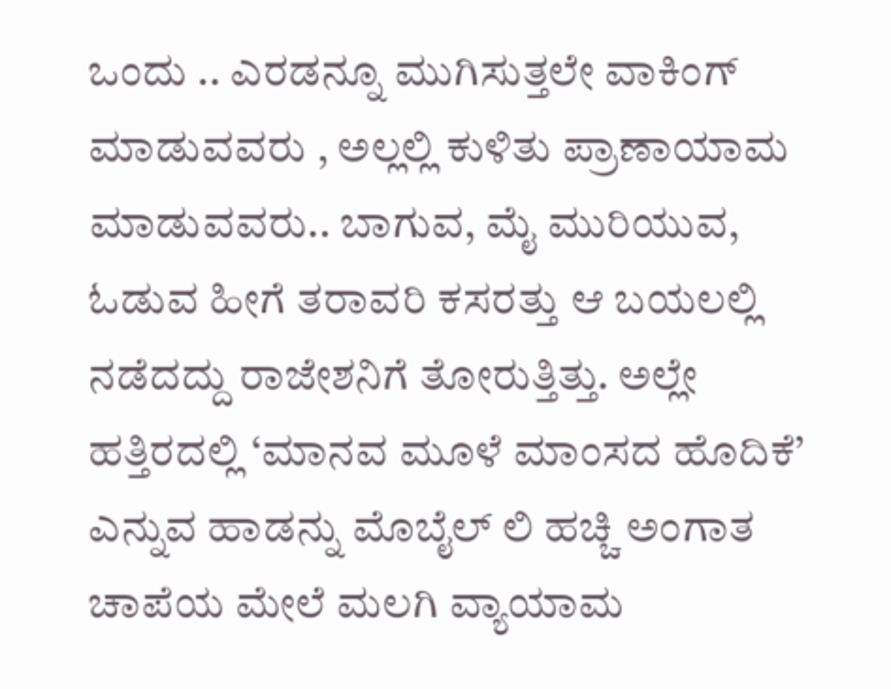ಒಂದು .. ಎರಡನ್ನೂ ಮುಗಿಸುತ್ತಲೇ ವಾಕಿಂಗ್ ಮಾಡುವವರು , ಅಲ್ಲಲ್ಲಿ ಕುಳಿತು ಪ್ರಾಣಾಯಾಮ ಮಾಡುವವರು.. ಬಾಗುವ, ಮೈ ಮುರಿಯುವ, ಓಡುವ ಹೀಗೆ ತರಾವರಿ ಕಸರತ್ತು ಆ ಬಯಲಲ್ಲಿ ನಡೆದದ್ದು ರಾಜೇಶನಿಗೆ ತೋರುತ್ತಿತ್ತು. ಅಲ್ಲೇ ಹತ್ತಿರದಲ್ಲಿ ‘ಮಾನವ ಮೂಳೆ ಮಾಂಸದ ಹೊದಿಕೆ’ ಎನ್ನುವ ಹಾಡನ್ನು ಮೊಬೈಲ್ ಲಿ ಹಚ್ಚಿ ಅಂಗಾತ ಚಾಪೆಯ ಮೇಲೆ ಮಲಗಿ ವ್ಯಾಯಾಮ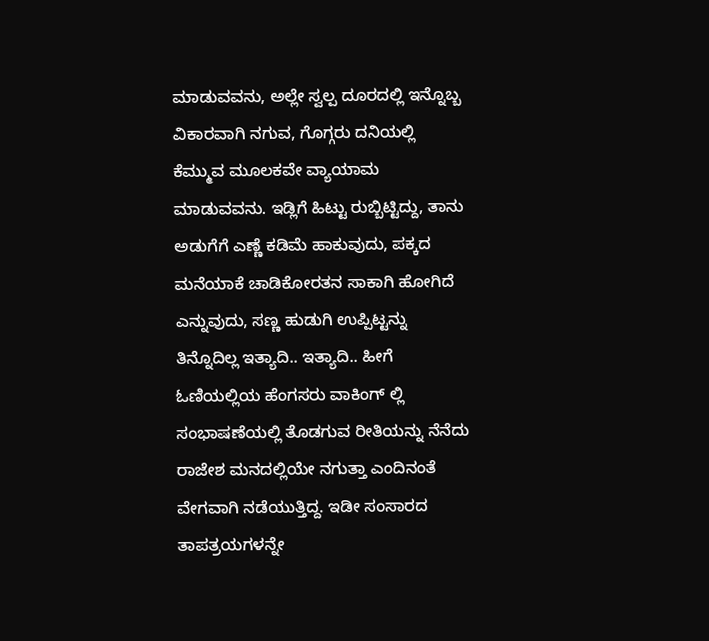ಮಾಡುವವನು, ಅಲ್ಲೇ ಸ್ವಲ್ಪ ದೂರದಲ್ಲಿ ಇನ್ನೊಬ್ಬ ವಿಕಾರವಾಗಿ ನಗುವ, ಗೊಗ್ಗರು ದನಿಯಲ್ಲಿ ಕೆಮ್ಮುವ ಮೂಲಕವೇ ವ್ಯಾಯಾಮ ಮಾಡುವವನು. ಇಡ್ಲಿಗೆ ಹಿಟ್ಟು ರುಬ್ಬಿಟ್ಟಿದ್ದು, ತಾನು ಅಡುಗೆಗೆ ಎಣ್ಣೆ ಕಡಿಮೆ ಹಾಕುವುದು, ಪಕ್ಕದ ಮನೆಯಾಕೆ ಚಾಡಿಕೋರತನ ಸಾಕಾಗಿ ಹೋಗಿದೆ ಎನ್ನುವುದು, ಸಣ್ಣ ಹುಡುಗಿ ಉಪ್ಪಿಟ್ಟನ್ನು ತಿನ್ನೊದಿಲ್ಲ ಇತ್ಯಾದಿ.. ಇತ್ಯಾದಿ.. ಹೀಗೆ ಓಣಿಯಲ್ಲಿಯ ಹೆಂಗಸರು ವಾಕಿಂಗ್ ಲ್ಲಿ ಸಂಭಾಷಣೆಯಲ್ಲಿ ತೊಡಗುವ ರೀತಿಯನ್ನು ನೆನೆದು ರಾಜೇಶ ಮನದಲ್ಲಿಯೇ ನಗುತ್ತಾ ಎಂದಿನಂತೆ ವೇಗವಾಗಿ ನಡೆಯುತ್ತಿದ್ದ. ಇಡೀ ಸಂಸಾರದ ತಾಪತ್ರಯಗಳನ್ನೇ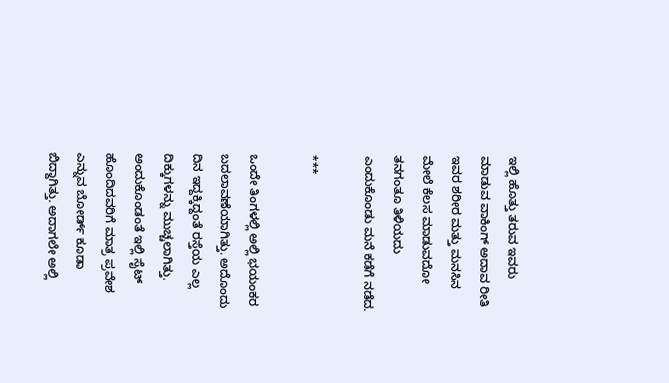ಇಲ್ಲಿ ಹೊತ್ತು ತರುವ ಇವರು ಮಾಡುವ ವಾಕಿಂಗ್ ಅದಾವ ರೀತಿ ಇವರ ಶರೀರ ಮತ್ತು ಮನಸಿನ ಮೇಲೆ ಕೆಲಸ ಮಾಡುವದೋ ತನಗಂತೂ ತಿಳಿಯದು ಎಂದುಕೊಂಡು ಮನೆ ಕಡೆಗೆ ನಡೆದ.

***

ಒಂದೇ ತಿಂಗಳಲ್ಲಿ ಅಲ್ಲಿ ಭಯಂಕರ ಬದಲಾವಣೆಯಾಗಿತ್ತು. ಅದೊಂದು ದಿನ ಇದ್ದಕ್ಕಿದ್ದಂತೆ ರಸ್ತೆಯ ಎಲ್ಲ ದಿಕ್ಕುಗಳನ್ನು ಮುಚ್ಚಲಾಗಿತ್ತು. ಅಂದುಕೊಂಡಂತೆ ಇಲ್ಲಿ ಸೈಟ್ ಹೊಂದಿದವರಿಗೆ ಮಾತ್ರ ಪ್ರವೇಶ ಎನ್ನುವ ಬೋರ್ಡ್ ಕೂಡಾ ಬಿದ್ದಾಗಿತ್ತು. ಅದಾಗಲೇ ಅಲ್ಲಿ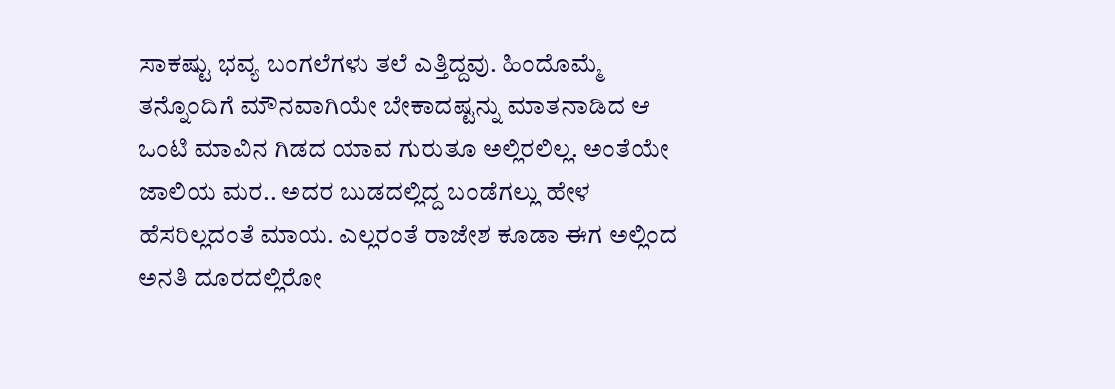ಸಾಕಷ್ಟು ಭವ್ಯ ಬಂಗಲೆಗಳು ತಲೆ ಎತ್ತಿದ್ದವು. ಹಿಂದೊಮ್ಮೆ ತನ್ನೊಂದಿಗೆ ಮೌನವಾಗಿಯೇ ಬೇಕಾದಷ್ಟನ್ನು ಮಾತನಾಡಿದ ಆ ಒಂಟಿ ಮಾವಿನ ಗಿಡದ ಯಾವ ಗುರುತೂ ಅಲ್ಲಿರಲಿಲ್ಲ. ಅಂತೆಯೇ ಜಾಲಿಯ ಮರ.. ಅದರ ಬುಡದಲ್ಲಿದ್ದ ಬಂಡೆಗಲ್ಲು ಹೇಳ ಹೆಸರಿಲ್ಲದಂತೆ ಮಾಯ. ಎಲ್ಲರಂತೆ ರಾಜೇಶ ಕೂಡಾ ಈಗ ಅಲ್ಲಿಂದ ಅನತಿ ದೂರದಲ್ಲಿರೋ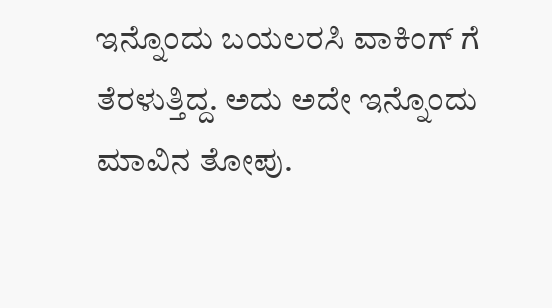ಇನ್ನೊಂದು ಬಯಲರಸಿ ವಾಕಿಂಗ್ ಗೆ ತೆರಳುತ್ತಿದ್ದ. ಅದು ಅದೇ ಇನ್ನೊಂದು ಮಾವಿನ ತೋಪು.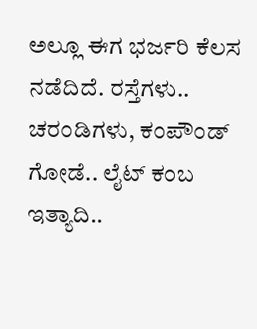ಅಲ್ಲೂ ಈಗ ಭರ್ಜರಿ ಕೆಲಸ ನಡೆದಿದೆ. ರಸ್ತೆಗಳು.. ಚರಂಡಿಗಳು, ಕಂಪೌಂಡ್ ಗೋಡೆ.. ಲೈಟ್ ಕಂಬ ಇತ್ಯಾದಿ..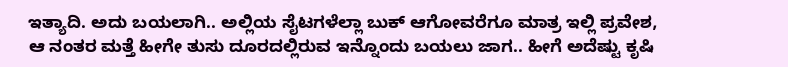ಇತ್ಯಾದಿ. ಅದು ಬಯಲಾಗಿ.. ಅಲ್ಲಿಯ ಸೈಟಗಳೆಲ್ಲಾ ಬುಕ್ ಆಗೋವರೆಗೂ ಮಾತ್ರ ಇಲ್ಲಿ ಪ್ರವೇಶ, ಆ ನಂತರ ಮತ್ತೆ ಹೀಗೇ ತುಸು ದೂರದಲ್ಲಿರುವ ಇನ್ನೊಂದು ಬಯಲು ಜಾಗ.. ಹೀಗೆ ಅದೆಷ್ಟು ಕೃಷಿ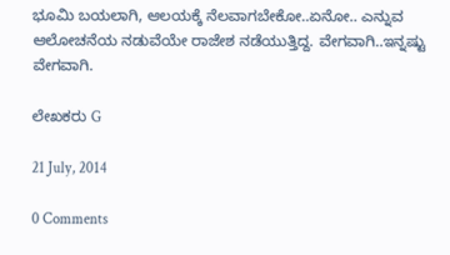ಭೂಮಿ ಬಯಲಾಗಿ, ಆಲಯಕ್ಕೆ ನೆಲವಾಗಬೇಕೋ..ಏನೋ.. ಎನ್ನುವ ಆಲೋಚನೆಯ ನಡುವೆಯೇ ರಾಜೇಶ ನಡೆಯುತ್ತಿದ್ದ. ವೇಗವಾಗಿ..ಇನ್ನಷ್ಟು ವೇಗವಾಗಿ.

ಲೇಖಕರು G

21 July, 2014

0 Comments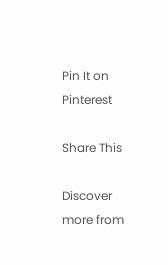Pin It on Pinterest

Share This

Discover more from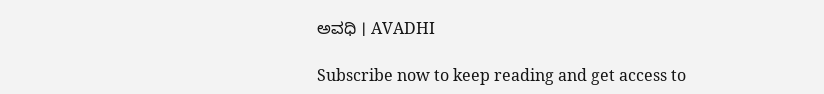ಅವಧಿ । AVADHI

Subscribe now to keep reading and get access to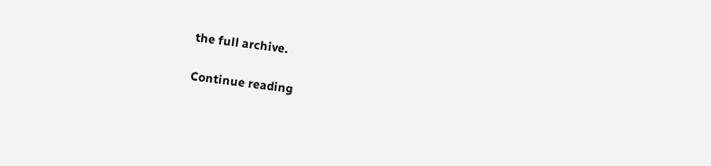the full archive.

Continue reading